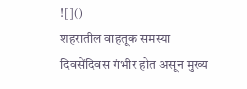![]()
शहरातील वाहतूक समस्या दिवसेंदिवस गंभीर होत असून मुख्य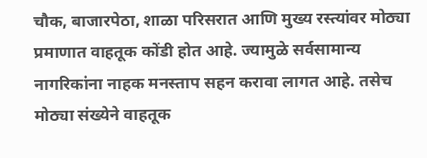चौक, बाजारपेठा, शाळा परिसरात आणि मुख्य रस्त्यांवर मोठ्या प्रमाणात वाहतूक कोंडी होत आहे. ज्यामुळे सर्वसामान्य नागरिकांना नाहक मनस्ताप सहन करावा लागत आहे. तसेच मोठ्या संख्येने वाहतूक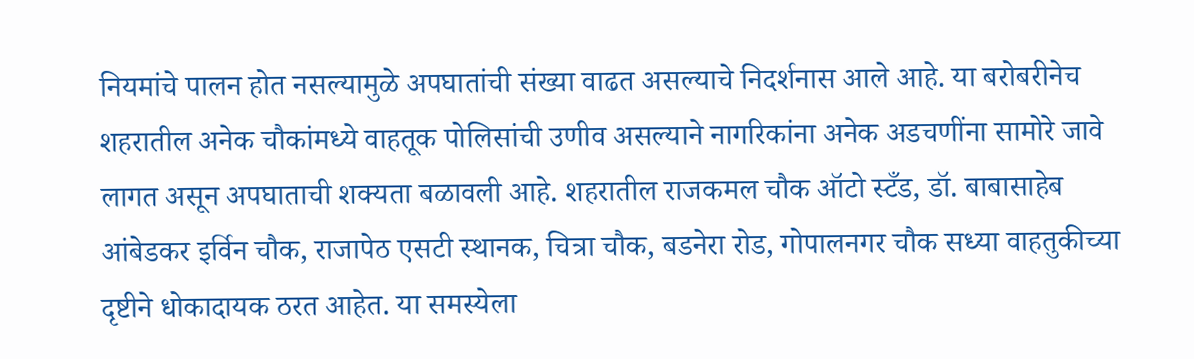नियमांचे पालन होत नसल्यामुळे अपघातांची संख्या वाढत असल्याचे निदर्शनास आले आहे. या बरोबरीनेच शहरातील अनेक चौकांमध्ये वाहतूक पोलिसांची उणीव असल्याने नागरिकांना अनेक अडचणींना सामोरे जावे लागत असून अपघाताची शक्यता बळावली आहे. शहरातील राजकमल चौक ऑटो स्टँड, डॉ. बाबासाहेब आंबेडकर इर्विन चौक, राजापेठ एसटी स्थानक, चित्रा चौक, बडनेरा रोड, गोपालनगर चौक सध्या वाहतुकीच्या दृष्टीने धोकादायक ठरत आहेत. या समस्येला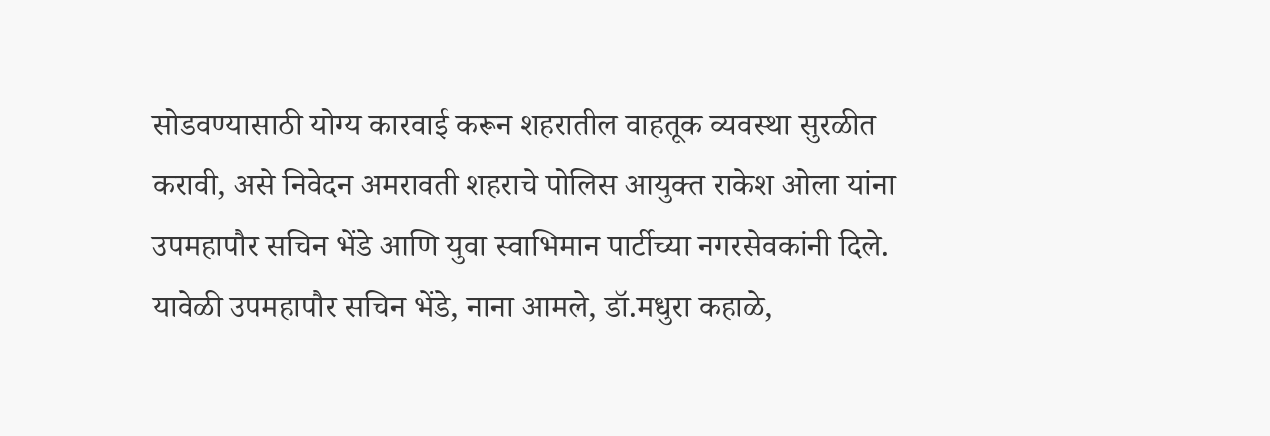सोडवण्यासाठी योग्य कारवाई करून शहरातील वाहतूक व्यवस्था सुरळीत करावी, असे निवेदन अमरावती शहराचे पोलिस आयुक्त राकेश ओला यांना उपमहापौर सचिन भेंडे आणि युवा स्वाभिमान पार्टीच्या नगरसेवकांनी दिले. यावेळी उपमहापौर सचिन भेंडे, नाना आमले, डॉ.मधुरा कहाळे,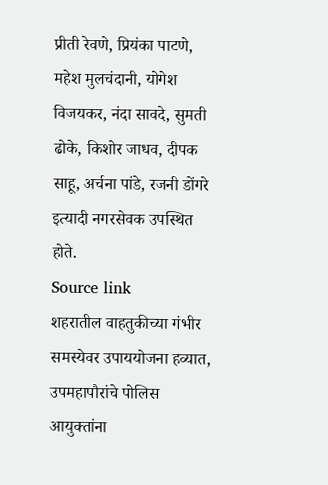प्रीती रेवणे, प्रियंका पाटणे, महेश मुलचंदानी, योगेश विजयकर, नंदा सावदे, सुमती ढोके, किशोर जाधव, दीपक साहू, अर्चना पांडे, रजनी डोंगरे इत्यादी नगरसेवक उपस्थित होते.
Source link
शहरातील वाहतुकीच्या गंभीर समस्येवर उपाययोजना हव्यात, उपमहापौरांचे पोलिस आयुक्तांना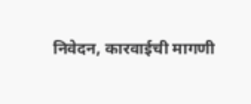निवेदन, कारवाईची मागणी